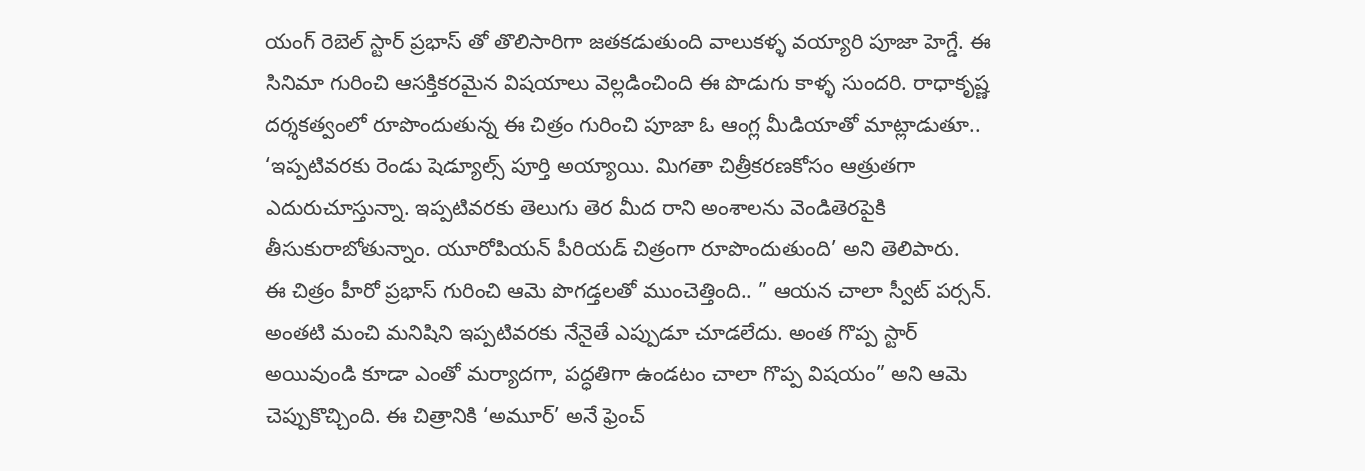యంగ్ రెబెల్ స్టార్ ప్రభాస్ తో తొలిసారిగా జతకడుతుంది వాలుకళ్ళ వయ్యారి పూజా హెగ్డే. ఈ సినిమా గురించి ఆసక్తికరమైన విషయాలు వెల్లడించింది ఈ పొడుగు కాళ్ళ సుందరి. రాధాకృష్ణ దర్శకత్వంలో రూపొందుతున్న ఈ చిత్రం గురించి పూజా ఓ ఆంగ్ల మీడియాతో మాట్లాడుతూ.. ‘ఇప్పటివరకు రెండు షెడ్యూల్స్ పూర్తి అయ్యాయి. మిగతా చిత్రీకరణకోసం ఆత్రుతగా ఎదురుచూస్తున్నా. ఇప్పటివరకు తెలుగు తెర మీద రాని అంశాలను వెండితెరపైకి తీసుకురాబోతున్నాం. యూరోపియన్ పీరియడ్ చిత్రంగా రూపొందుతుంది’ అని తెలిపారు.
ఈ చిత్రం హీరో ప్రభాస్ గురించి ఆమె పొగడ్తలతో ముంచెత్తింది.. ” ఆయన చాలా స్వీట్ పర్సన్. అంతటి మంచి మనిషిని ఇప్పటివరకు నేనైతే ఎప్పుడూ చూడలేదు. అంత గొప్ప స్టార్ అయివుండి కూడా ఎంతో మర్యాదగా, పద్ధతిగా ఉండటం చాలా గొప్ప విషయం” అని ఆమె చెప్పుకొచ్చింది. ఈ చిత్రానికి ‘అమూర్’ అనే ఫ్రెంచ్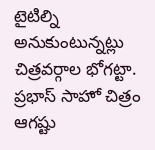టైటిల్ని అనుకుంటున్నట్లు చిత్రవర్గాల భోగట్టా. ప్రభాస్ సాహో చిత్రం ఆగష్టు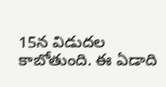15న విడుదల కాబోతుంది. ఈ ఏడాది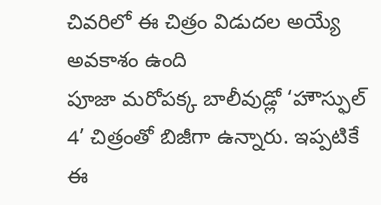చివరిలో ఈ చిత్రం విడుదల అయ్యే అవకాశం ఉంది
పూజా మరోపక్క బాలీవుడ్లో ‘హౌస్ఫుల్ 4’ చిత్రంతో బిజీగా ఉన్నారు. ఇప్పటికే ఈ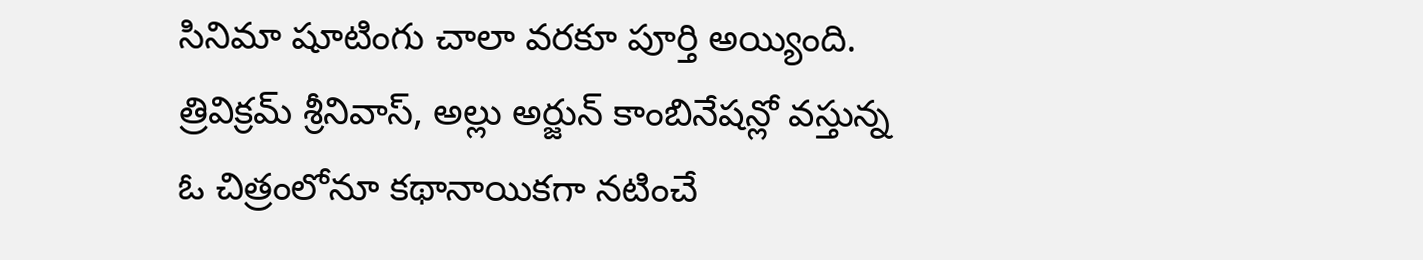సినిమా షూటింగు చాలా వరకూ పూర్తి అయ్యింది. త్రివిక్రమ్ శ్రీనివాస్, అల్లు అర్జున్ కాంబినేషన్లో వస్తున్న ఓ చిత్రంలోనూ కథానాయికగా నటించే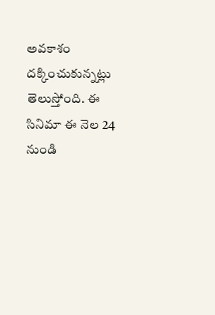అవకాశం దక్కించుకున్నట్లు తెలుస్తోంది. ఈ సినిమా ఈ నెల 24 నుండి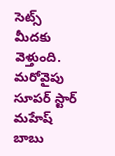సెట్స్ మీదకు వెళ్తుంది. మరోవైపు సూపర్ స్టార్ మహేష్ బాబు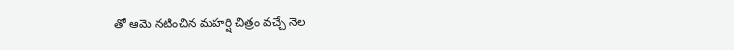తో ఆమె నటించిన మహర్షి చిత్రం వచ్చే నెల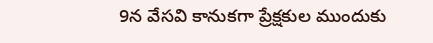9న వేసవి కానుకగా ప్రేక్షకుల ముందుకు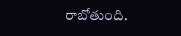రాబోతుంది.